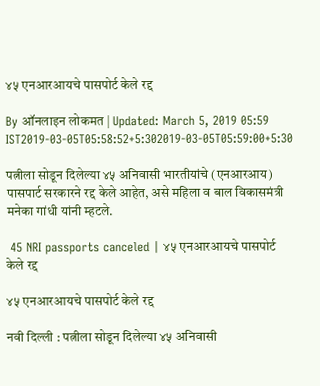४५ एनआरआयचे पासपोर्ट केले रद्द

By ऑनलाइन लोकमत | Updated: March 5, 2019 05:59 IST2019-03-05T05:58:52+5:302019-03-05T05:59:00+5:30

पत्नीला सोडून दिलेल्या ४५ अनिवासी भारतीयांचे (एनआरआय) पासपार्ट सरकारने रद्द केले आहेत, असे महिला व बाल विकासमंत्री मनेका गांधी यांनी म्हटले.

 45 NRI passports canceled | ४५ एनआरआयचे पासपोर्ट केले रद्द

४५ एनआरआयचे पासपोर्ट केले रद्द

नवी दिल्ली : पत्नीला सोडून दिलेल्या ४५ अनिवासी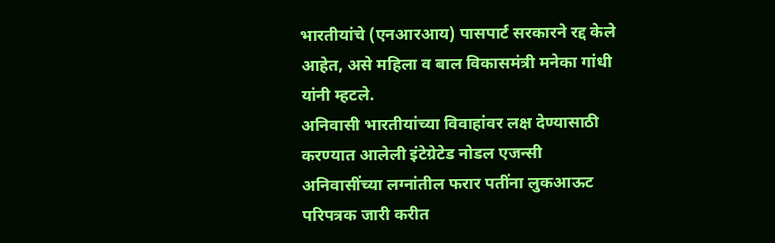भारतीयांचे (एनआरआय) पासपार्ट सरकारने रद्द केले आहेत, असे महिला व बाल विकासमंत्री मनेका गांधी यांनी म्हटले.
अनिवासी भारतीयांच्या विवाहांवर लक्ष देण्यासाठी करण्यात आलेली इंटेग्रेटेड नोडल एजन्सी अनिवासींच्या लग्नांतील फरार पतींना लुकआऊट परिपत्रक जारी करीत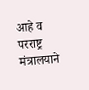आहे व परराष्ट्र मंत्रालयाने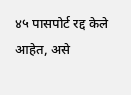४५ पासपोर्ट रद्द केले आहेत, असे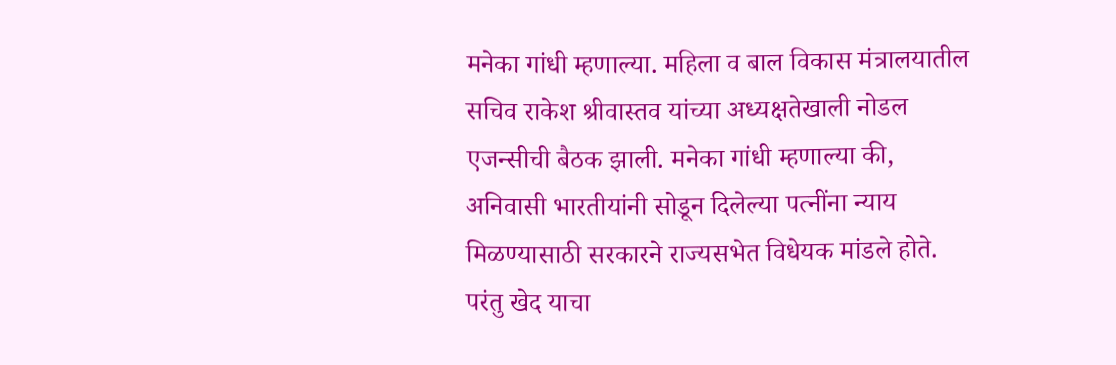मनेका गांधी म्हणाल्या. महिला व बाल विकास मंत्रालयातील सचिव राकेश श्रीवास्तव यांच्या अध्यक्षतेखाली नोडल एजन्सीची बैठक झाली. मनेका गांधी म्हणाल्या की, अनिवासी भारतीयांनी सोडून दिलेल्या पत्नींना न्याय मिळण्यासाठी सरकारने राज्यसभेत विधेयक मांडले होते. परंतु खेद याचा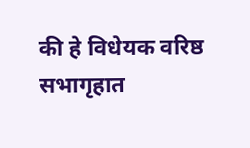की हे विधेयक वरिष्ठ सभागृहात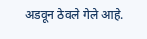अडवून ठेवले गेले आहे.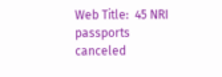Web Title:  45 NRI passports canceled